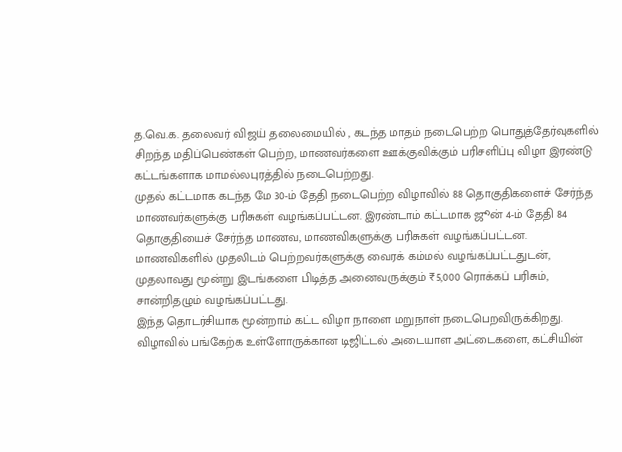த.வெ.க. தலைவர் விஜய் தலைமையில் , கடந்த மாதம் நடைபெற்ற பொதுத்தேர்வுகளில் சிறந்த மதிப்பெண்கள் பெற்ற, மாணவர்களை ஊக்குவிக்கும் பரிசளிப்பு விழா இரண்டு கட்டங்களாக மாமல்லபுரத்தில் நடைபெற்றது.
முதல் கட்டமாக கடந்த மே 30-ம் தேதி நடைபெற்ற விழாவில் 88 தொகுதிகளைச் சேர்ந்த மாணவர்களுக்கு பரிசுகள் வழங்கப்பட்டன. இரண்டாம் கட்டமாக ஜூன் 4-ம் தேதி 84 தொகுதியைச் சேர்ந்த மாணவ, மாணவிகளுக்கு பரிசுகள் வழங்கப்பட்டன. மாணவிகளில் முதலிடம் பெற்றவர்களுக்கு வைரக் கம்மல் வழங்கப்பட்டதுடன், முதலாவது மூன்று இடங்களை பிடித்த அனைவருக்கும் ₹5,000 ரொக்கப் பரிசும், சான்றிதழும் வழங்கப்பட்டது.
இந்த தொடர்சியாக மூன்றாம் கட்ட விழா நாளை மறுநாள் நடைபெறவிருக்கிறது. விழாவில் பங்கேற்க உள்ளோருக்கான டிஜிட்டல் அடையாள அட்டைகளை, கட்சியின்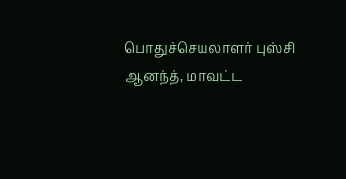பொதுச்செயலாளர் புஸ்சி ஆனந்த், மாவட்ட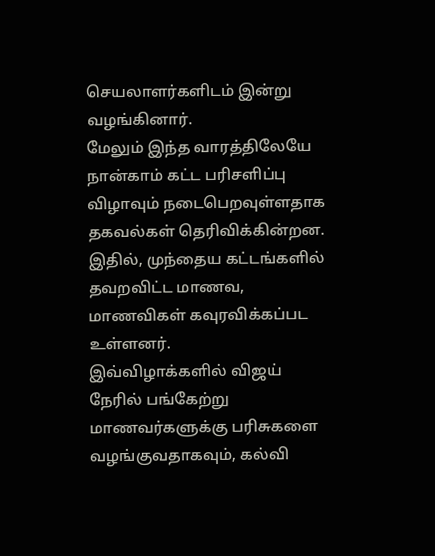செயலாளர்களிடம் இன்று வழங்கினார்.
மேலும் இந்த வாரத்திலேயே நான்காம் கட்ட பரிசளிப்பு விழாவும் நடைபெறவுள்ளதாக தகவல்கள் தெரிவிக்கின்றன. இதில், முந்தைய கட்டங்களில் தவறவிட்ட மாணவ, மாணவிகள் கவுரவிக்கப்பட உள்ளனர்.
இவ்விழாக்களில் விஜய் நேரில் பங்கேற்று மாணவர்களுக்கு பரிசுகளை வழங்குவதாகவும், கல்வி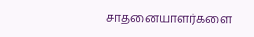சாதனையாளர்களை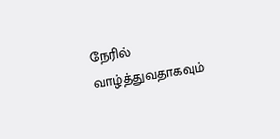நேரில் வாழ்த்துவதாகவும்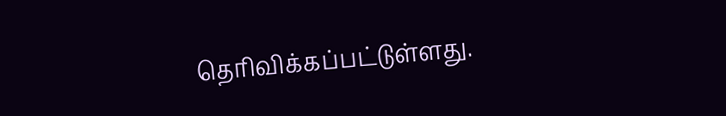தெரிவிக்கப்பட்டுள்ளது.